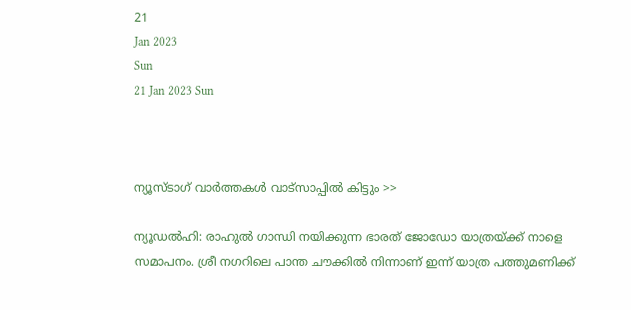21
Jan 2023
Sun
21 Jan 2023 Sun



ന്യൂസ്ടാഗ് വാര്‍ത്തകള്‍ വാട്‌സാപ്പില്‍ കിട്ടും >>

ന്യൂഡൽഹി: രാഹുൽ ഗാന്ധി നയിക്കുന്ന ഭാരത് ജോഡോ യാത്രയ്ക്ക് നാളെ സമാപനം. ശ്രീ നഗറിലെ പാന്ത ചൗക്കിൽ നിന്നാണ് ഇന്ന് യാത്ര പത്തുമണിക്ക്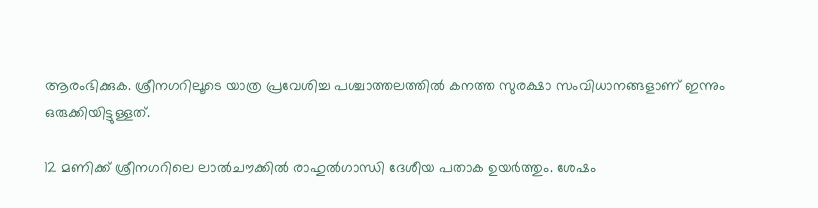ആരംഭിക്കുക. ശ്രീനഗറിലൂടെ യാത്ര പ്രവേശിച്ച പശ്ചാത്തലത്തിൽ കനത്ത സുരക്ഷാ സംവിധാനങ്ങളാണ് ഇന്നും ഒരുക്കിയിട്ടുള്ളത്.

12 മണിക്ക് ശ്രീനഗറിലെ ലാൽചൗക്കിൽ രാഹുൽഗാന്ധി ദേശീയ പതാക ഉയർത്തും. ശേഷം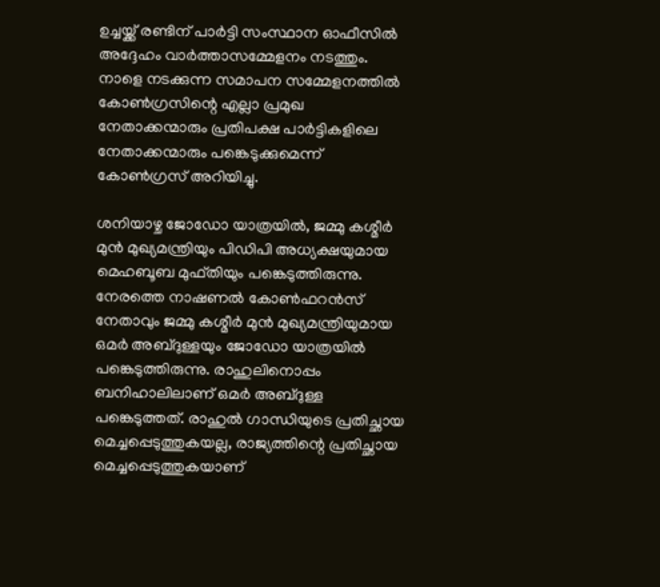ഉച്ചയ്ക്ക് രണ്ടിന് പാർട്ടി സംസ്ഥാന ഓഫീസിൽ അദ്ദേഹം വാർത്താസമ്മേളനം നടത്തും. നാളെ നടക്കുന്ന സമാപന സമ്മേളനത്തിൽ കോൺഗ്രസിന്റെ എല്ലാ പ്രമുഖ നേതാക്കന്മാരും പ്രതിപക്ഷ പാർട്ടികളിലെ നേതാക്കന്മാരും പങ്കെടുക്കുമെന്ന് കോൺഗ്രസ് അറിയിച്ചു.

ശനിയാഴ്ച ജോഡോ യാത്രയിൽ, ജമ്മു കശ്മീർ മുൻ മുഖ്യമന്ത്രിയും പിഡിപി അധ്യക്ഷയുമായ മെഹബൂബ മുഫ്തിയും പങ്കെടുത്തിരുന്നു. നേരത്തെ നാഷണൽ കോൺഫറൻസ് നേതാവും ജമ്മു കശ്മീർ മുൻ മുഖ്യമന്ത്രിയുമായ ഒമർ അബ്ദുള്ളയും ജോഡോ യാത്രയിൽ പങ്കെടുത്തിരുന്നു. രാഹുലിനൊപ്പം ബനിഹാലിലാണ് ഒമർ അബ്ദുള്ള പങ്കെടുത്തത്. രാഹുൽ ഗാന്ധിയുടെ പ്രതിച്ഛായ മെച്ചപ്പെടുത്തുകയല്ല, രാജ്യത്തിന്റെ പ്രതിച്ഛായ മെച്ചപ്പെടുത്തുകയാണ്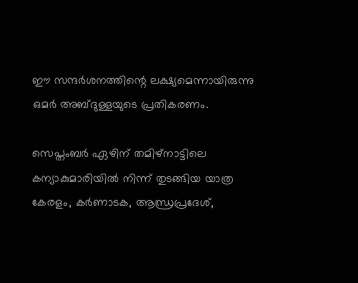ഈ സന്ദർശനത്തിന്റെ ലക്ഷ്യമെന്നായിരുന്നു ഒമർ അബ്ദുള്ളയുടെ പ്രതികരണം.

സെപ്തംബർ ഏഴിന് തമിഴ്‌നാട്ടിലെ കന്യാകുമാരിയിൽ നിന്ന് തുടങ്ങിയ യാത്ര കേരളം, കർണാടക, ആന്ധ്രപ്രദേശ്,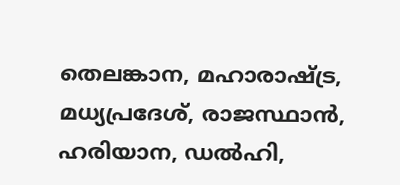തെലങ്കാന, മഹാരാഷ്ട്ര, മധ്യപ്രദേശ്, രാജസ്ഥാൻ, ഹരിയാന, ഡൽഹി,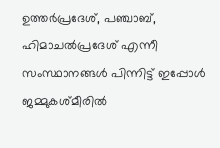ഉത്തർപ്രദേശ്, പഞ്ചാബ്, ഹിമാചൽപ്രദേശ് എന്നീ സംസ്ഥാനങ്ങൾ പിന്നിട്ട് ഇപ്പോൾ ജമ്മുകശ്മീരിൽ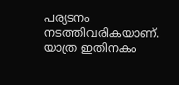പര്യടനം നടത്തിവരികയാണ്. യാത്ര ഇതിനകം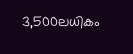3,500ലധികം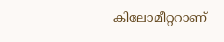കിലോമീറ്ററാണ്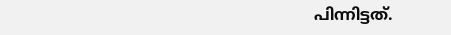പിന്നിട്ടത്.